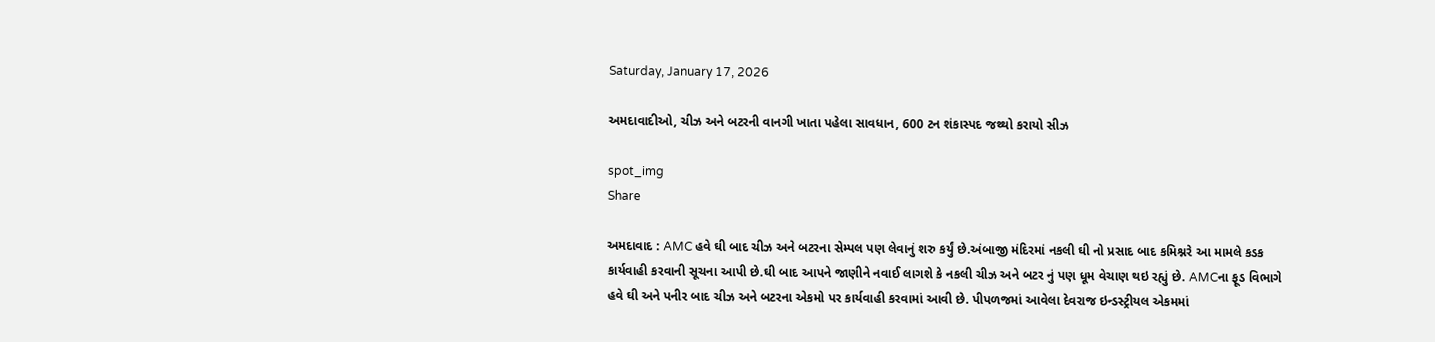Saturday, January 17, 2026

અમદાવાદીઓ, ચીઝ અને બટરની વાનગી ખાતા પહેલા સાવધાન, 600 ટન શંકાસ્પદ જથ્થો કરાયો સીઝ

spot_img
Share

અમદાવાદ : AMC હવે ઘી બાદ ચીઝ અને બટરના સેમ્પલ પણ લેવાનું શરુ કર્યું છે.અંબાજી મંદિરમાં નકલી ઘી નો પ્રસાદ બાદ કમિશ્નરે આ મામલે કડક કાર્યવાહી કરવાની સૂચના આપી છે.ઘી બાદ આપને જાણીને નવાઈ લાગશે કે નકલી ચીઝ અને બટર નું પણ ધૂમ વેચાણ થઇ રહ્યું છે. AMCના ફૂડ વિભાગે હવે ઘી અને પનીર બાદ ચીઝ અને બટરના એકમો પર કાર્યવાહી કરવામાં આવી છે. પીપળજમાં આવેલા દેવરાજ ઇન્ડસ્ટ્રીયલ એકમમાં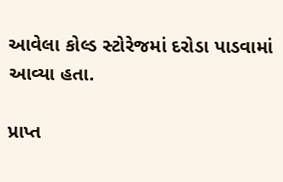આવેલા કોલ્ડ સ્ટોરેજમાં દરોડા પાડવામાં આવ્યા હતા.

પ્રાપ્ત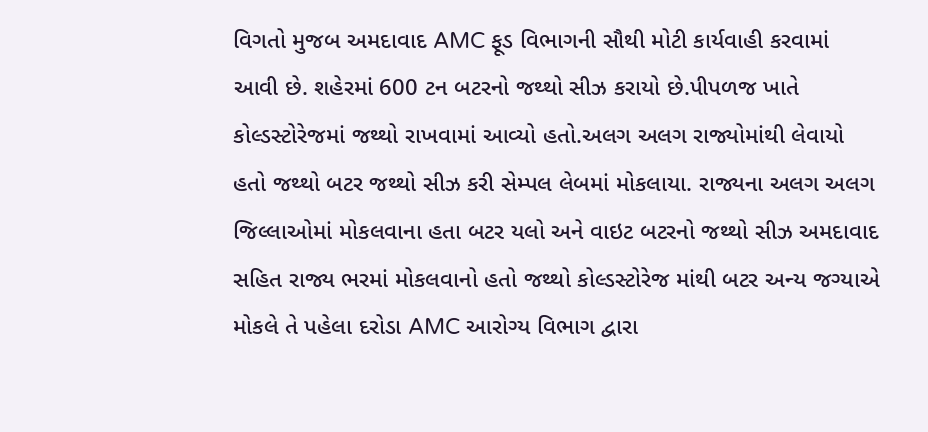વિગતો મુજબ અમદાવાદ AMC ફૂડ વિભાગની સૌથી મોટી કાર્યવાહી કરવામાં આવી છે. શહેરમાં 600 ટન બટરનો જથ્થો સીઝ કરાયો છે.પીપળજ ખાતે કોલ્ડસ્ટોરેજમાં જથ્થો રાખવામાં આવ્યો હતો.અલગ અલગ રાજ્યોમાંથી લેવાયો હતો જથ્થો બટર જથ્થો સીઝ કરી સેમ્પલ લેબમાં મોકલાયા. રાજ્યના અલગ અલગ જિલ્લાઓમાં મોકલવાના હતા બટર યલો અને વાઇટ બટરનો જથ્થો સીઝ અમદાવાદ સહિત રાજ્ય ભરમાં મોકલવાનો હતો જથ્થો કોલ્ડસ્ટોરેજ માંથી બટર અન્ય જગ્યાએ મોકલે તે પહેલા દરોડા AMC આરોગ્ય વિભાગ દ્વારા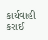કાર્યવાહી કરાઈ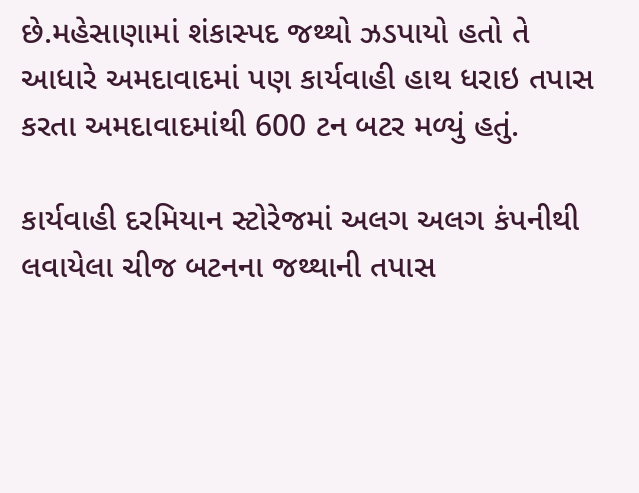છે.મહેસાણામાં શંકાસ્પદ જથ્થો ઝડપાયો હતો તે આધારે અમદાવાદમાં પણ કાર્યવાહી હાથ ધરાઇ તપાસ કરતા અમદાવાદમાંથી 600 ટન બટર મળ્યું હતું.

કાર્યવાહી દરમિયાન સ્ટોરેજમાં અલગ અલગ કંપનીથી લવાયેલા ચીજ બટનના જથ્થાની તપાસ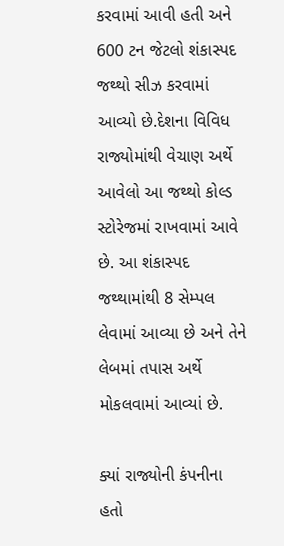કરવામાં આવી હતી અને 600 ટન જેટલો શંકાસ્પદ જથ્થો સીઝ કરવામાં આવ્યો છે.દેશના વિવિધ રાજ્યોમાંથી વેચાણ અર્થે આવેલો આ જથ્થો કોલ્ડ સ્ટોરેજમાં રાખવામાં આવે છે. આ શંકાસ્પદ જથ્થામાંથી 8 સેમ્પલ લેવામાં આવ્યા છે અને તેને લેબમાં તપાસ અર્થે મોકલવામાં આવ્યાં છે.

ક્યાં રાજ્યોની કંપનીના હતો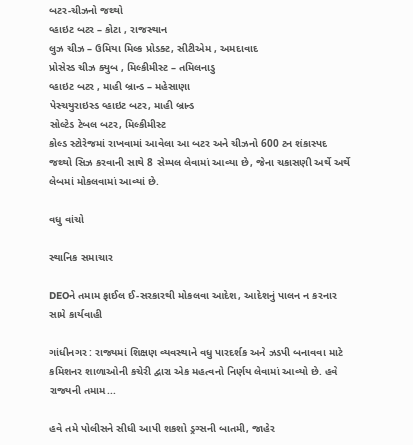બટર-ચીઝનો જથ્થો
વ્હાઇટ બટર – કોટા , રાજસ્થાન
લુઝ ચીઝ – ઉમિયા મિલ્ક પ્રોડક્ટ, સીટીએમ , અમદાવાદ
પ્રોસેસ્ડ ચીઝ ક્યુબ , મિલ્કીમીસ્ટ – તમિલનાડુ
વ્હાઇટ બટર , માહી બ્રાન્ડ – મહેસાણા
પેસ્ચયુરાઇસ્ડ વ્હાઇટ બટર, માહી બ્રાન્ડ
સોલ્ટેડ ટેબલ બટર, મિલ્કીમીસ્ટ
કોલ્ડ સ્ટોરેજમાં રાખવામાં આવેલા આ બટર અને ચીઝનો 600 ટન શંકાસ્પદ જથ્થો સિઝ કરવાની સાથે 8 સેમ્પલ લેવામાં આવ્યા છે, જેના ચકાસણી અર્થે અર્થે લેબમાં મોકલવામાં આવ્યાં છે.

વધુ વાંચો

સ્થાનિક સમાચાર

DEOને તમામ ફાઈલ ઈ-સરકારથી મોકલવા આદેશ, આદેશનું પાલન ન કરનાર સામે કાર્યવાહી

ગાંધીનગર : રાજ્યમાં શિક્ષણ વ્યવસ્થાને વધુ પારદર્શક અને ઝડપી બનાવવા માટે કમિશનર શાળાઓની કચેરી દ્વારા એક મહત્વનો નિર્ણય લેવામાં આવ્યો છે. હવે રાજ્યની તમામ...

હવે તમે પોલીસને સીધી આપી શકશો ડ્રગ્સની બાતમી, જાહેર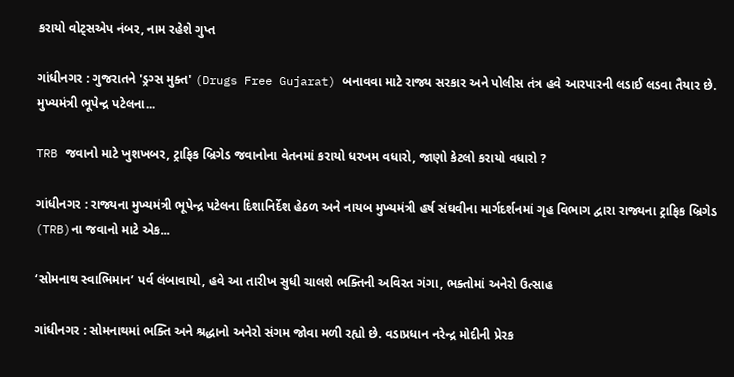કરાયો વોટ્સએપ નંબર, નામ રહેશે ગુપ્ત

ગાંધીનગર : ગુજરાતને 'ડ્રગ્સ મુક્ત' (Drugs Free Gujarat) બનાવવા માટે રાજ્ય સરકાર અને પોલીસ તંત્ર હવે આરપારની લડાઈ લડવા તૈયાર છે. મુખ્યમંત્રી ભૂપેન્દ્ર પટેલના...

TRB જવાનો માટે ખુશખબર, ટ્રાફિક બ્રિગેડ જવાનોના વેતનમાં કરાયો ધરખમ વધારો, જાણો કેટલો કરાયો વધારો ?

ગાંધીનગર : રાજ્યના મુખ્યમંત્રી ભૂપેન્દ્ર પટેલના દિશાનિર્દેશ હેઠળ અને નાયબ મુખ્યમંત્રી હર્ષ સંઘવીના માર્ગદર્શનમાં ગૃહ વિભાગ દ્વારા રાજ્યના ટ્રાફિક બ્રિગેડ (TRB)ના જવાનો માટે એક...

‘સોમનાથ સ્વાભિમાન’ પર્વ લંબાવાયો, હવે આ તારીખ સુધી ચાલશે ભક્તિની અવિરત ગંગા, ભક્તોમાં અનેરો ઉત્સાહ

ગાંધીનગર : સોમનાથમાં ભક્તિ અને શ્રદ્ધાનો અનેરો સંગમ જોવા મળી રહ્યો છે. વડાપ્રધાન નરેન્દ્ર મોદીની પ્રેરક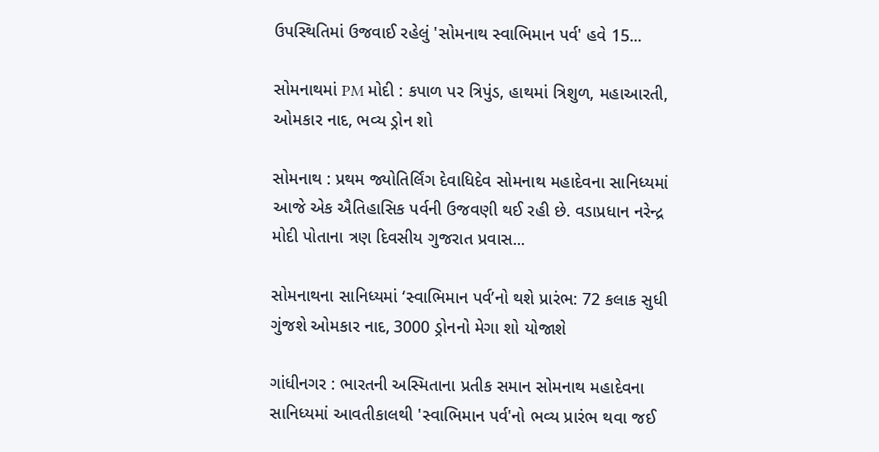ઉપસ્થિતિમાં ઉજવાઈ રહેલું 'સોમનાથ સ્વાભિમાન પર્વ' હવે 15...

સોમનાથમાં PM મોદી : કપાળ પર ત્રિપુંડ, હાથમાં ત્રિશુળ, મહાઆરતી, ઓમકાર નાદ, ભવ્ય ડ્રોન શો

સોમનાથ : પ્રથમ જ્યોતિર્લિંગ દેવાધિદેવ સોમનાથ મહાદેવના સાનિધ્યમાં આજે એક ઐતિહાસિક પર્વની ઉજવણી થઈ રહી છે. વડાપ્રધાન નરેન્દ્ર મોદી પોતાના ત્રણ દિવસીય ગુજરાત પ્રવાસ...

સોમનાથના સાનિધ્યમાં ‘સ્વાભિમાન પર્વ’નો થશે પ્રારંભ: 72 કલાક સુધી ગુંજશે ઓમકાર નાદ, 3000 ડ્રોનનો મેગા શો યોજાશે

ગાંધીનગર : ભારતની અસ્મિતાના પ્રતીક સમાન સોમનાથ મહાદેવના સાનિધ્યમાં આવતીકાલથી 'સ્વાભિમાન પર્વ'નો ભવ્ય પ્રારંભ થવા જઈ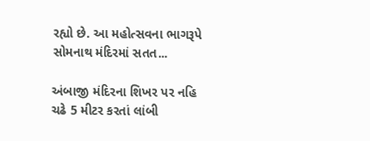રહ્યો છે. આ મહોત્સવના ભાગરૂપે સોમનાથ મંદિરમાં સતત...

અંબાજી મંદિરના શિખર પર નહિ ચઢે 5 મીટર કરતાં લાંબી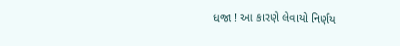ધજા ! આ કારણે લેવાયો નિર્ણય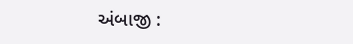અંબાજી :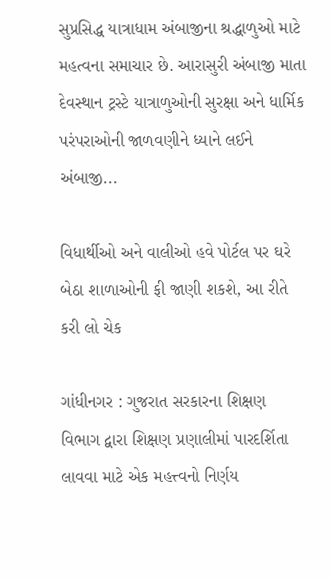સુપ્રસિદ્ધ યાત્રાધામ અંબાજીના શ્રદ્ધાળુઓ માટે મહત્વના સમાચાર છે. આરાસુરી અંબાજી માતા દેવસ્થાન ટ્રસ્ટે યાત્રાળુઓની સુરક્ષા અને ધાર્મિક પરંપરાઓની જાળવણીને ધ્યાને લઈને અંબાજી...

વિધાર્થીઓ અને વાલીઓ હવે પોર્ટલ પર ઘરે બેઠા શાળાઓની ફી જાણી શકશે, આ રીતે કરી લો ચેક

ગાંધીનગર : ગુજરાત સરકારના શિક્ષણ વિભાગ દ્વારા શિક્ષણ પ્રણાલીમાં પારદર્શિતા લાવવા માટે એક મહત્ત્વનો નિર્ણય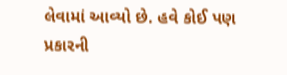લેવામાં આવ્યો છે. હવે કોઈ પણ પ્રકારની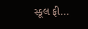સ્કૂલ ફી...